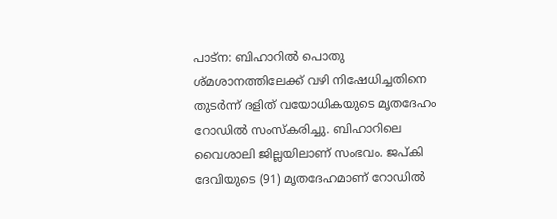പാട്ന: ബിഹാറിൽ പൊതു ശ്മശാനത്തിലേക്ക് വഴി നിഷേധിച്ചതിനെ തുടർന്ന് ദളിത് വയോധികയുടെ മൃതദേഹം റോഡിൽ സംസ്കരിച്ചു. ബിഹാറിലെ വൈശാലി ജില്ലയിലാണ് സംഭവം. ജപ്കി ദേവിയുടെ (91) മൃതദേഹമാണ് റോഡിൽ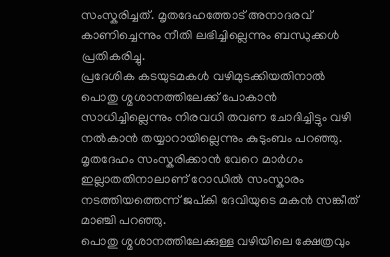സംസ്കരിച്ചത്. മൃതദേഹത്തോട് അനാദരവ് കാണിച്ചെന്നും നീതി ലഭിച്ചില്ലെന്നും ബന്ധുക്കൾ പ്രതികരിച്ചു.
പ്രദേശിക കടയുടമകൾ വഴിമുടക്കിയതിനാൽ പൊതു ശ്മശാനത്തിലേക്ക് പോകാൻ സാധിച്ചില്ലെന്നും നിരവധി തവണ ചോദിച്ചിട്ടും വഴി നൽകാൻ തയ്യാറായില്ലെന്നും കുടുംബം പറഞ്ഞു. മൃതദേഹം സംസ്കരിക്കാൻ വേറെ മാർഗം ഇല്ലാതതിനാലാണ് റോഡിൽ സംസ്കാരം നടത്തിയത്തെന്ന് ജപ്കി ദേവിയുടെ മകൻ സങ്കീത് മാഞ്ചി പറഞ്ഞു.
പൊതു ശ്മശാനത്തിലേക്കുള്ള വഴിയിലെ ക്ഷേത്രവും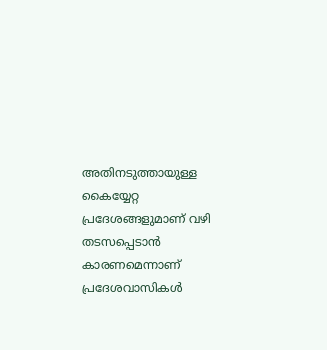അതിനടുത്തായുള്ള കൈയ്യേറ്റ പ്രദേശങ്ങളുമാണ് വഴി തടസപ്പെടാൻ കാരണമെന്നാണ് പ്രദേശവാസികൾ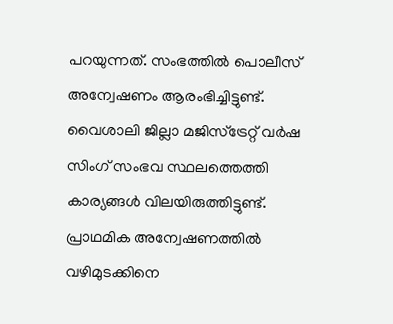പറയുന്നത്. സംഭത്തിൽ പൊലീസ് അന്വേഷണം ആരംഭിച്ചിട്ടുണ്ട്. വൈശാലി ജില്ലാ മജിസ്ട്രേറ്റ് വർഷ സിംഗ് സംഭവ സ്ഥലത്തെത്തി കാര്യങ്ങൾ വിലയിരുത്തിട്ടുണ്ട്. പ്രാഥമിക അന്വേഷണത്തിൽ വഴിമുടക്കിനെ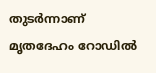തുടർന്നാണ് മൃതദേഹം റോഡിൽ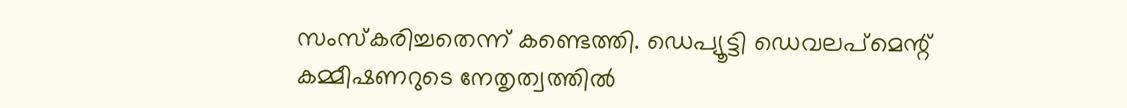സംസ്കരിച്ചതെന്ന് കണ്ടെത്തി. ഡെപ്യൂട്ടി ഡെവലപ്മെന്റ് കമ്മീഷണറുടെ നേതൃത്വത്തിൽ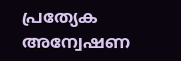പ്രത്യേക അന്വേഷണ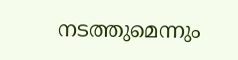നടത്തുമെന്നും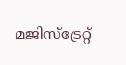മജിസ്ട്രേറ്റ്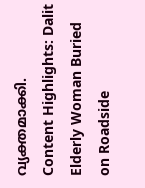വ്യക്തമാക്കി.
Content Highlights: Dalit Elderly Woman Buried on Roadside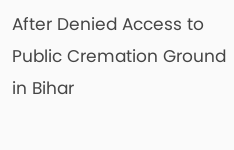After Denied Access to Public Cremation Ground in Bihar